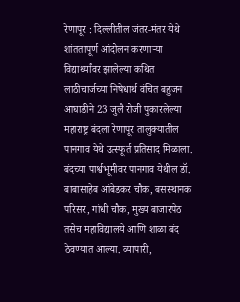रेणापूर : दिल्लीतील जंतर-मंतर येथे शांततापूर्ण आंदोलन करणाऱ्या विद्यार्थ्यांवर झालेल्या कथित लाठीचार्जच्या निषेधार्थ वंचित बहुजन आघाडीने 23 जुलै रोजी पुकारलेल्या महाराष्ट्र बंदला रेणापूर तालुक्यातील पानगाव येथे उत्स्फूर्त प्रतिसाद मिळाला.
बंदच्या पार्श्वभूमीवर पानगाव येथील डॉ. बाबासाहेब आंबेडकर चौक, बसस्थानक परिसर, गांधी चौक, मुख्य बाजारपेठ तसेच महाविद्यालये आणि शाळा बंद ठेवण्यात आल्या. व्यापारी,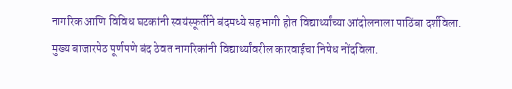नागरिक आणि विविध घटकांनी स्वयंस्फूर्तीने बंदमध्ये सहभागी होत विद्यार्थ्यांच्या आंदोलनाला पाठिंबा दर्शविला.
मुख्य बाजारपेठ पूर्णपणे बंद ठेवत नागरिकांनी विद्यार्थ्यांवरील कारवाईचा निषेध नोंदविला.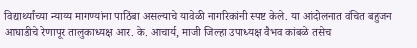विद्यार्थ्यांच्या न्याय्य मागण्यांना पाठिंबा असल्याचे यावेळी नागरिकांनी स्पष्ट केले. या आंदोलनात वंचित बहुजन आघाडीचे रेणापूर तालुकाध्यक्ष आर. के. आचार्य, माजी जिल्हा उपाध्यक्ष वैभव कांबळे तसेच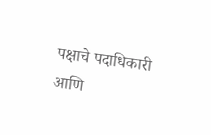पक्षाचे पदाधिकारी आणि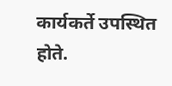कार्यकर्ते उपस्थित होते.